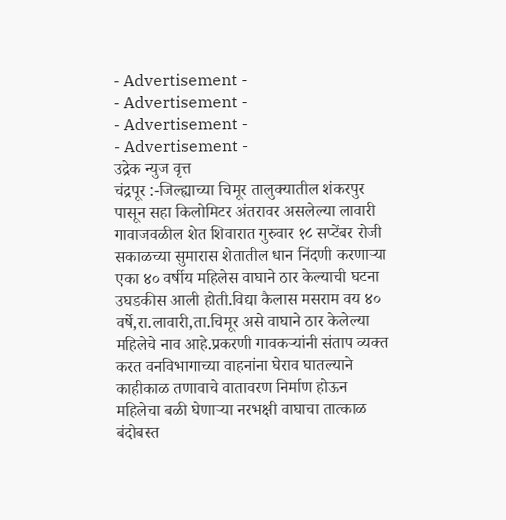- Advertisement -
- Advertisement -
- Advertisement -
- Advertisement -
उद्रेक न्युज वृत्त
चंद्रपूर :-जिल्ह्याच्या चिमूर तालुक्यातील शंकरपुर पासून सहा किलोमिटर अंतरावर असलेल्या लावारी गावाजवळील शेत शिवारात गुरुवार १८ सप्टेंबर रोजी सकाळच्या सुमारास शेतातील धान निंदणी करणाऱ्या एका ४० वर्षीय महिलेस वाघाने ठार केल्याची घटना उघडकीस आली होती.विद्या कैलास मसराम वय ४० वर्षे,रा.लावारी,ता.चिमूर असे वाघाने ठार केलेल्या महिलेचे नाव आहे.प्रकरणी गावकऱ्यांनी संताप व्यक्त करत वनविभागाच्या वाहनांना घेराव घातल्याने काहीकाळ तणावाचे वातावरण निर्माण होऊन महिलेचा बळी घेणाऱ्या नरभक्षी वाघाचा तात्काळ बंदोबस्त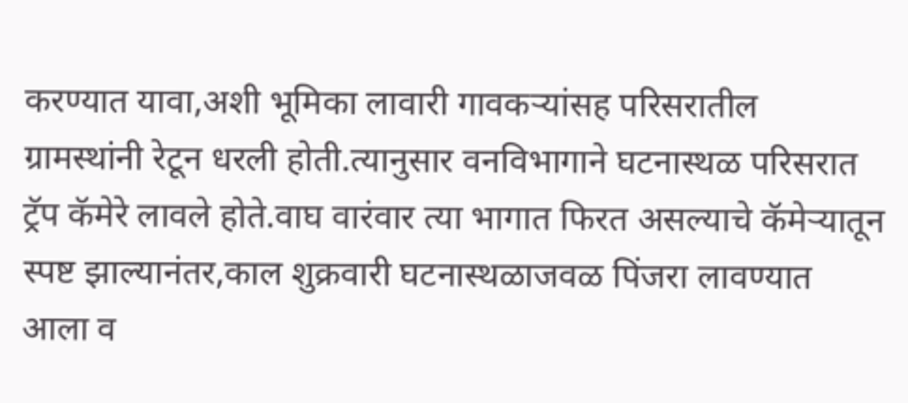करण्यात यावा,अशी भूमिका लावारी गावकऱ्यांसह परिसरातील ग्रामस्थांनी रेटून धरली होती.त्यानुसार वनविभागाने घटनास्थळ परिसरात ट्रॅप कॅमेरे लावले होते.वाघ वारंवार त्या भागात फिरत असल्याचे कॅमेऱ्यातून स्पष्ट झाल्यानंतर,काल शुक्रवारी घटनास्थळाजवळ पिंजरा लावण्यात आला व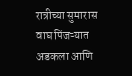रात्रीच्या सुमारास वाघ पिंजऱ्यात अडकला आणि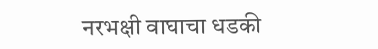नरभक्षी वाघाचा धडकी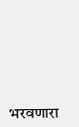भरवणारा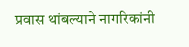प्रवास थांबल्याने नागरिकांनी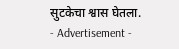सुटकेचा श्वास घेतला.
- Advertisement -